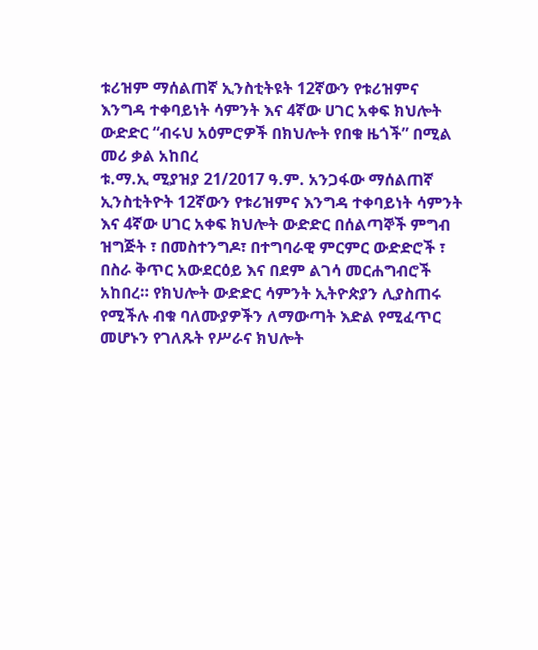ቱሪዝም ማሰልጠኛ ኢንስቲትዩት 12ኛውን የቱሪዝምና እንግዳ ተቀባይነት ሳምንት እና 4ኛው ሀገር አቀፍ ክህሎት ውድድር “ብሩህ አዕምሮዎች በክህሎት የበቁ ዜጎች” በሚል መሪ ቃል አከበረ
ቱ.ማ.ኢ ሚያዝያ 21/2017 ዓ.ም. አንጋፋው ማሰልጠኛ ኢንስቲትዮት 12ኛውን የቱሪዝምና እንግዳ ተቀባይነት ሳምንት እና 4ኛው ሀገር አቀፍ ክህሎት ውድድር በሰልጣኞች ምግብ ዝግጅት ፣ በመስተንግዶ፣ በተግባራዊ ምርምር ውድድሮች ፣ በስራ ቅጥር አውደርዕይ እና በደም ልገሳ መርሐግብሮች አከበረ። የክህሎት ውድድር ሳምንት ኢትዮጵያን ሊያስጠሩ የሚችሉ ብቁ ባለሙያዎችን ለማውጣት እድል የሚፈጥር መሆኑን የገለጹት የሥራና ክህሎት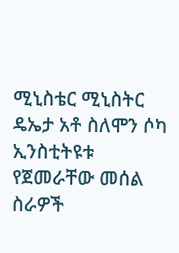ሚኒስቴር ሚኒስትር ዴኤታ አቶ ስለሞን ሶካ ኢንስቲትዩቱ የጀመራቸው መሰል ስራዎች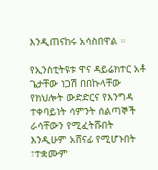እንዲጠናከሩ አሳስበዋል ።

የኢንስቲትዩቱ ዋና ዳይሬክተር አቶ ጌታቸው ነጋሽ በበኩላቸው የክህሎት ውድድርና የእንግዳ ተቀባይነት ሳምንት ሰልጣኞች ራሳቸውን የሚፈትሹበት እንዲሁም አሸናፊ የሚሆኑበት ፣ተቋሙም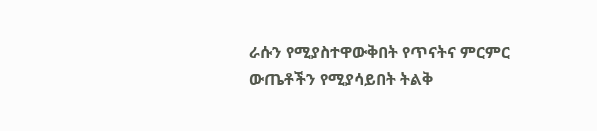ራሱን የሚያስተዋውቅበት የጥናትና ምርምር ውጤቶችን የሚያሳይበት ትልቅ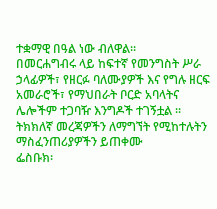ተቋማዊ በዓል ነው ብለዋል።
በመርሐግብሩ ላይ ከፍተኛ የመንግስት ሥራ ኃላፊዎች፣ የዘርፉ ባለሙያዎች እና የግሉ ዘርፍ አመራሮች፣ የማህበራት ቦርድ አባላትና ሌሎችም ተጋባዥ እንግዶች ተገኝቷል ።
ትክክለኛ መረጃዎችን ለማግኘት የሚከተሉትን ማስፈንጠሪያዎችን ይጠቀሙ
ፌስቡክ፡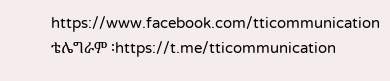https://www.facebook.com/tticommunication
ቴሌግራም ፡https://t.me/tticommunication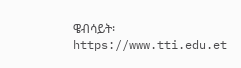ዌብሳይት፡ https://www.tti.edu.et